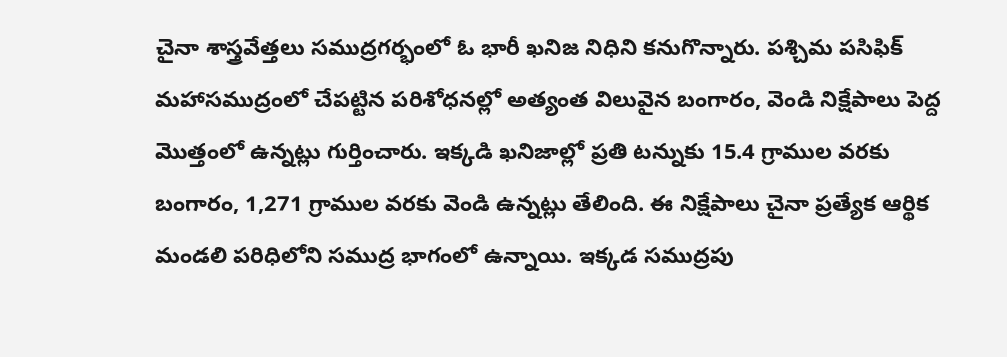చైనా శాస్త్రవేత్తలు సముద్రగర్భంలో ఓ భారీ ఖనిజ నిధిని కనుగొన్నారు. పశ్చిమ పసిఫిక్ మహాసముద్రంలో చేపట్టిన పరిశోధనల్లో అత్యంత విలువైన బంగారం, వెండి నిక్షేపాలు పెద్ద మొత్తంలో ఉన్నట్లు గుర్తించారు. ఇక్కడి ఖనిజాల్లో ప్రతి టన్నుకు 15.4 గ్రాముల వరకు బంగారం, 1,271 గ్రాముల వరకు వెండి ఉన్నట్లు తేలింది. ఈ నిక్షేపాలు చైనా ప్రత్యేక ఆర్థిక మండలి పరిధిలోని సముద్ర భాగంలో ఉన్నాయి. ఇక్కడ సముద్రపు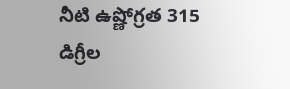నీటి ఉష్ణోగ్రత 315 డిగ్రీల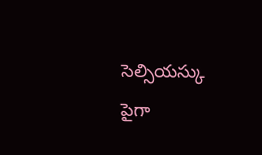సెల్సియస్కు పైగా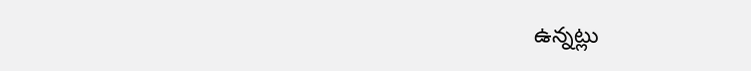ఉన్నట్లు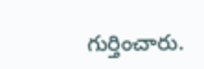గుర్తించారు.